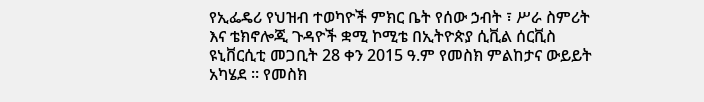የኢፌዴሪ የህዝብ ተወካዮች ምክር ቤት የሰው ኃብት ፣ ሥራ ስምሪት እና ቴክኖሎጂ ጉዳዮች ቋሚ ኮሚቴ በኢትዮጵያ ሲቪል ሰርቪስ ዩኒቨርሲቲ መጋቢት 28 ቀን 2015 ዓ.ም የመስክ ምልከታና ውይይት አካሄደ ፡፡ የመስክ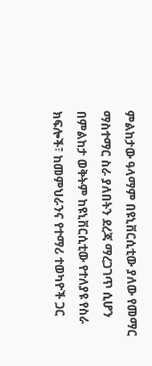ምልከታው ዓላማም በዩኒቨርሲቲው ያለው የመማር ማስተማር ስራ ያለበትን ደረጃ ማረጋገጥ ሲሆን በምልከታ ወቅትም ከዩኒቨርሲቲው የተለያዩ የስራ ክፍሎች፣ ከመምህራንና የተማሪ ተወካዮች ጋር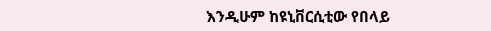እንዲሁም ከዩኒቨርሲቲው የበላይ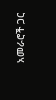አመራሮች ጋር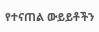የተናጠል ውይይቶችን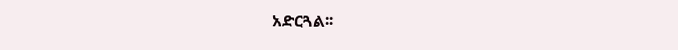አድርጓል፡፡